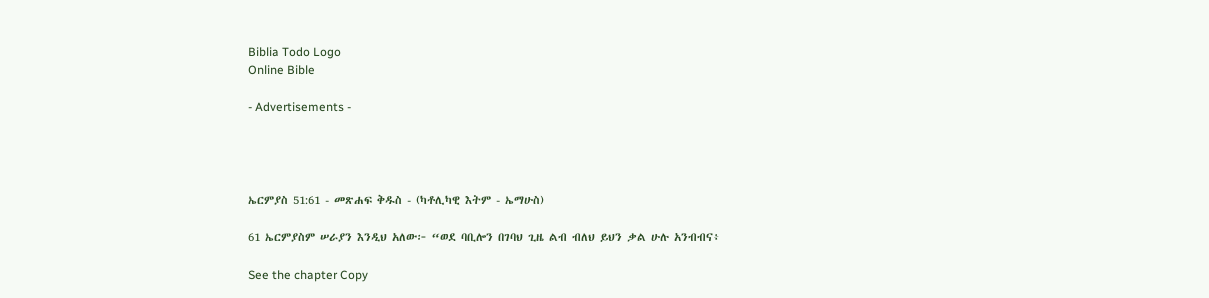Biblia Todo Logo
Online Bible

- Advertisements -




ኤርምያስ 51:61 - መጽሐፍ ቅዱስ - (ካቶሊካዊ እትም - ኤማሁስ)

61 ኤርምያስም ሠራያን እንዲህ አለው፦ “ወደ ባቢሎን በገባህ ጊዜ ልብ ብለህ ይህን ቃል ሁሉ አንብብና፥

See the chapter Copy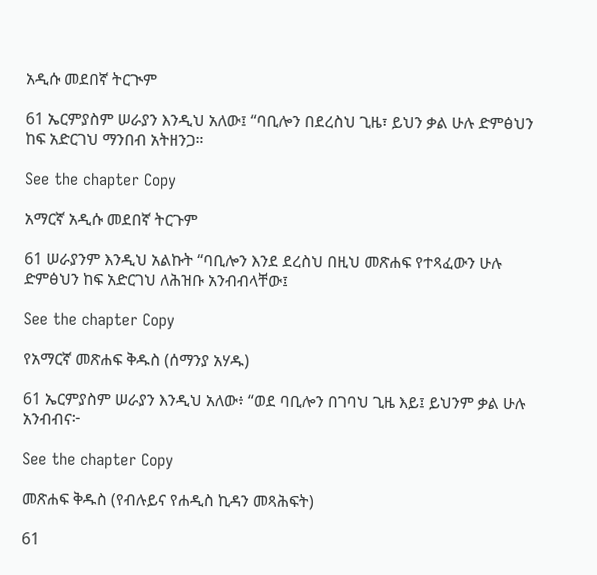አዲሱ መደበኛ ትርጒም

61 ኤርምያስም ሠራያን እንዲህ አለው፤ “ባቢሎን በደረስህ ጊዜ፣ ይህን ቃል ሁሉ ድምፅህን ከፍ አድርገህ ማንበብ አትዘንጋ።

See the chapter Copy

አማርኛ አዲሱ መደበኛ ትርጉም

61 ሠራያንም እንዲህ አልኩት “ባቢሎን እንደ ደረስህ በዚህ መጽሐፍ የተጻፈውን ሁሉ ድምፅህን ከፍ አድርገህ ለሕዝቡ አንብብላቸው፤

See the chapter Copy

የአማርኛ መጽሐፍ ቅዱስ (ሰማንያ አሃዱ)

61 ኤርምያስም ሠራያን እንዲህ አለው፥ “ወደ ባቢሎን በገባህ ጊዜ እይ፤ ይህንም ቃል ሁሉ አንብብና፦

See the chapter Copy

መጽሐፍ ቅዱስ (የብሉይና የሐዲስ ኪዳን መጻሕፍት)

61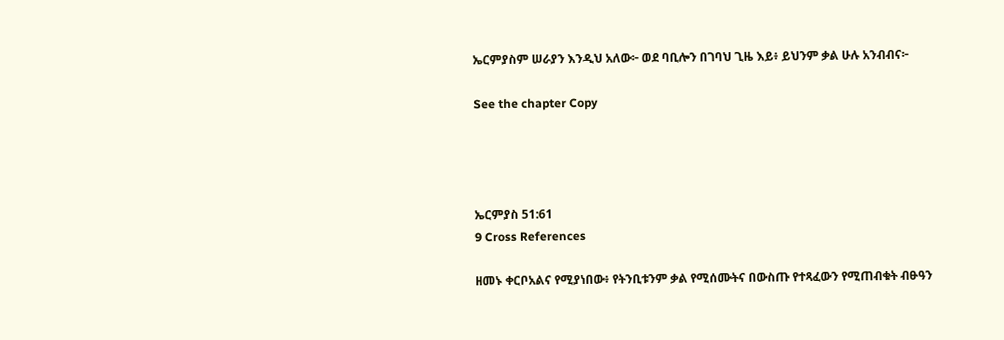ኤርምያስም ሠራያን እንዲህ አለው፦ ወደ ባቢሎን በገባህ ጊዜ እይ፥ ይህንም ቃል ሁሉ አንብብና፦

See the chapter Copy




ኤርምያስ 51:61
9 Cross References

ዘመኑ ቀርቦአልና የሚያነበው፥ የትንቢቱንም ቃል የሚሰሙትና በውስጡ የተጻፈውን የሚጠብቁት ብፁዓን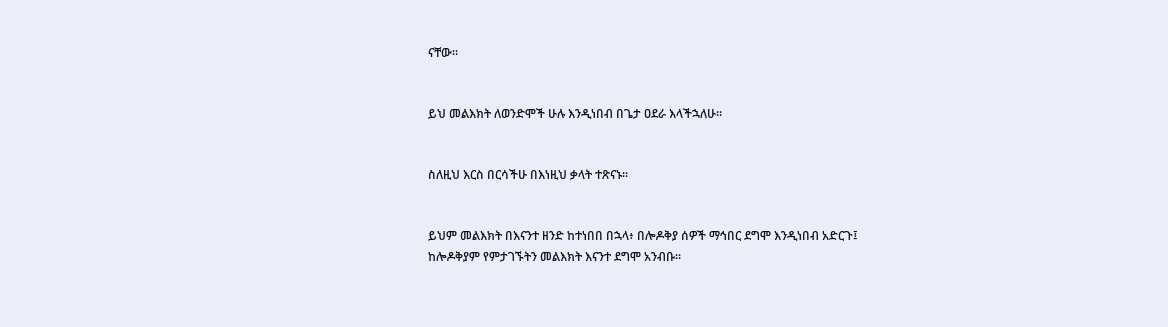ናቸው።


ይህ መልእክት ለወንድሞች ሁሉ እንዲነበብ በጌታ ዐደራ እላችኋለሁ።


ስለዚህ እርስ በርሳችሁ በእነዚህ ቃላት ተጽናኑ።


ይህም መልእክት በእናንተ ዘንድ ከተነበበ በኋላ፥ በሎዶቅያ ሰዎች ማኅበር ደግሞ እንዲነበብ አድርጉ፤ ከሎዶቅያም የምታገኙትን መልእክት እናንተ ደግሞ አንብቡ።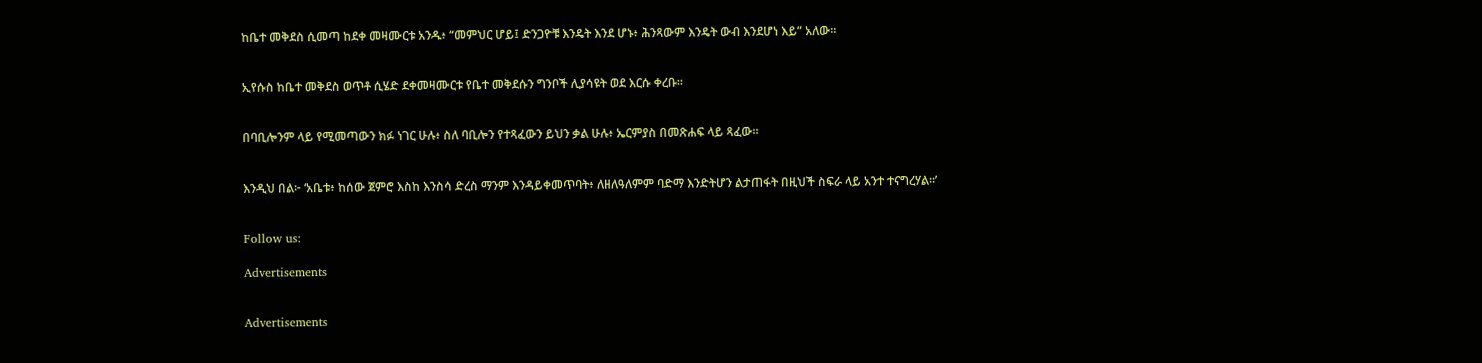ከቤተ መቅደስ ሲመጣ ከደቀ መዛሙርቱ አንዱ፥ “መምህር ሆይ፤ ድንጋዮቹ እንዴት እንደ ሆኑ፥ ሕንጻውም እንዴት ውብ እንደሆነ እይ” አለው።


ኢየሱስ ከቤተ መቅደስ ወጥቶ ሲሄድ ደቀመዛሙርቱ የቤተ መቅደሱን ግንቦች ሊያሳዩት ወደ እርሱ ቀረቡ።


በባቢሎንም ላይ የሚመጣውን ክፉ ነገር ሁሉ፥ ስለ ባቢሎን የተጻፈውን ይህን ቃል ሁሉ፥ ኤርምያስ በመጽሐፍ ላይ ጻፈው።


እንዲህ በል፦ ‘አቤቱ፥ ከሰው ጀምሮ እስከ እንስሳ ድረስ ማንም እንዳይቀመጥባት፥ ለዘለዓለምም ባድማ እንድትሆን ልታጠፋት በዚህች ስፍራ ላይ አንተ ተናግረሃል።’


Follow us:

Advertisements


Advertisements